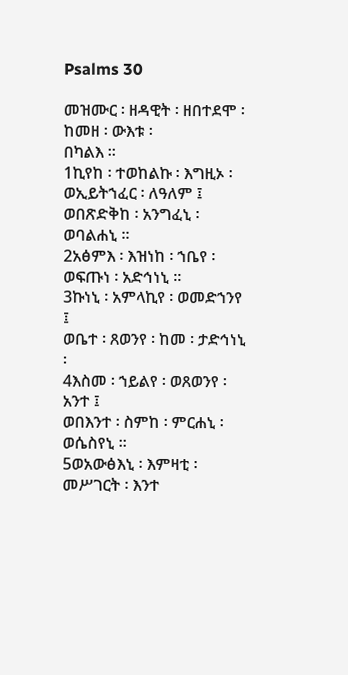Psalms 30

መዝሙር ፡ ዘዳዊት ፡ ዘበተደሞ ፡ ከመዘ ፡ ውእቱ ፡
በካልእ ።
1ኪየከ ፡ ተወከልኩ ፡ እግዚኦ ፡ ወኢይትኀፈር ፡ ለዓለም ፤
ወበጽድቅከ ፡ አንግፈኒ ፡ ወባልሐኒ ።
2አፅምእ ፡ እዝነከ ፡ ኀቤየ ፡ ወፍጡነ ፡ አድኅነኒ ።
3ኩነኒ ፡ አምላኪየ ፡ ወመድኀንየ ፤
ወቤተ ፡ ጸወንየ ፡ ከመ ፡ ታድኅነኒ ፡
4እስመ ፡ ኀይልየ ፡ ወጸወንየ ፡ አንተ ፤
ወበእንተ ፡ ስምከ ፡ ምርሐኒ ፡ ወሴስየኒ ።
5ወአውፅእኒ ፡ እምዛቲ ፡ መሥገርት ፡ እንተ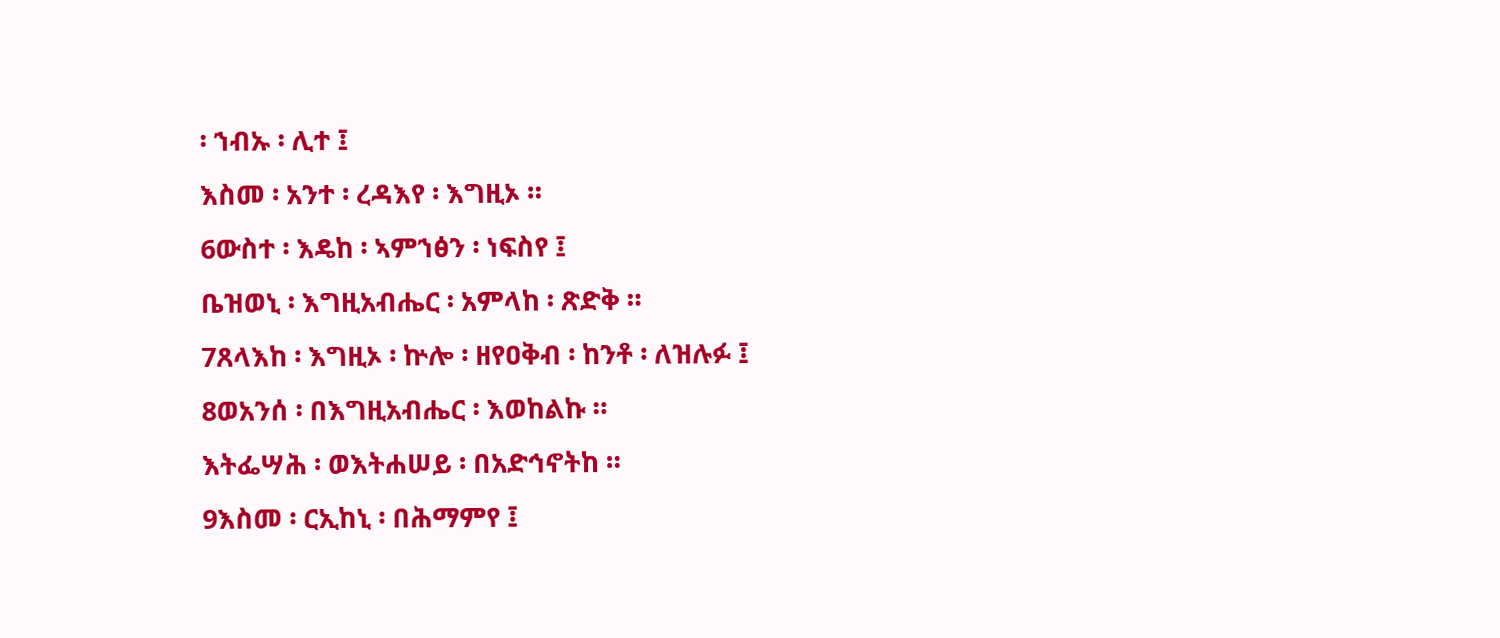፡ ኀብኡ ፡ ሊተ ፤
እስመ ፡ አንተ ፡ ረዳእየ ፡ እግዚኦ ።
6ውስተ ፡ እዴከ ፡ ኣምኀፅን ፡ ነፍስየ ፤
ቤዝወኒ ፡ እግዚአብሔር ፡ አምላከ ፡ ጽድቅ ።
7ጸላእከ ፡ እግዚኦ ፡ ኵሎ ፡ ዘየዐቅብ ፡ ከንቶ ፡ ለዝሉፉ ፤
8ወአንሰ ፡ በእግዚአብሔር ፡ እወከልኩ ።
እትፌሣሕ ፡ ወእትሐሠይ ፡ በአድኅኖትከ ።
9እስመ ፡ ርኢከኒ ፡ በሕማምየ ፤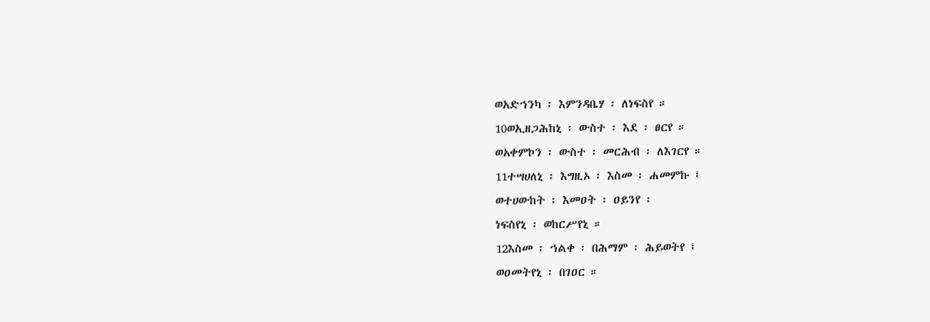ወአድኀንካ ፡ እምንዳቤሃ ፡ ለነፍስየ ።
10ወኢዘጋሕከኒ ፡ ውስተ ፡ እደ ፡ ፀርየ ።
ወአቀምኮን ፡ ውስተ ፡ መርሕብ ፡ ለእገርየ ።
11ተሣሀለኒ ፡ እግዚኦ ፡ እስመ ፡ ሐመምኩ ፤
ወተሀውከት ፡ እመዐት ፡ ዐይንየ ፡
ነፍስየኒ ፡ ወከርሥየኒ ።
12እስመ ፡ ኀልቀ ፡ በሕማም ፡ ሕይወትየ ፤
ወዐመትየኒ ፡ በገዐር ።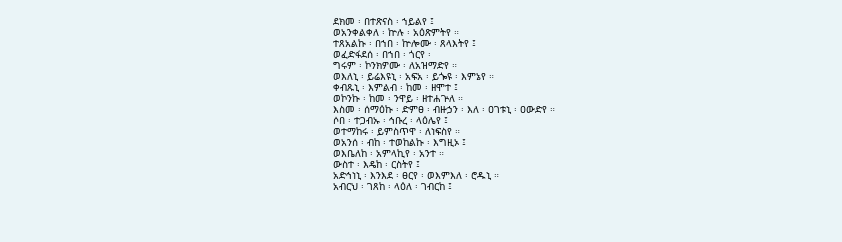ደክመ ፡ በተጽናስ ፡ ኀይልየ ፤
ወአንቀልቀለ ፡ ኵሉ ፡ አዕጽምትየ ።
ተጸአልኩ ፡ በኀበ ፡ ኵሎሙ ፡ ጸላእትየ ፤
ወፈድፋደሰ ፡ በኀበ ፡ ጎርየ ፡
ግሩም ፡ ኮንክዎሙ ፡ ለአዝማድየ ።
ወእለኒ ፡ ይሬእዩኒ ፡ አፍአ ፡ ይጐዩ ፡ እምኔየ ።
ቀብጹኒ ፡ እምልብ ፡ ከመ ፡ ዘሞተ ፤
ወኮንኩ ፡ ከመ ፡ ንዋይ ፡ ዘተሐጕለ ።
እስመ ፡ ሰማዕኩ ፡ ድምፀ ፡ ብዙኃን ፡ እለ ፡ ዐገቱኒ ፡ ዐውድየ ።
ሶበ ፡ ተጋብኡ ፡ ኅቡረ ፡ ላዕሌየ ፤
ወተማከሩ ፡ ይምስጥዋ ፡ ለነፍስየ ።
ወአንሰ ፡ ብከ ፡ ተወከልኩ ፡ እግዚኦ ፤
ወእቤለከ ፡ አምላኪየ ፡ አንተ ።
ውስተ ፡ እዴከ ፡ ርስትየ ፤
አድኅነኒ ፡ እንእደ ፡ ፀርየ ፡ ወእምእለ ፡ ሮዱኒ ።
አብርህ ፡ ገጸከ ፡ ላዕለ ፡ ገብርከ ፤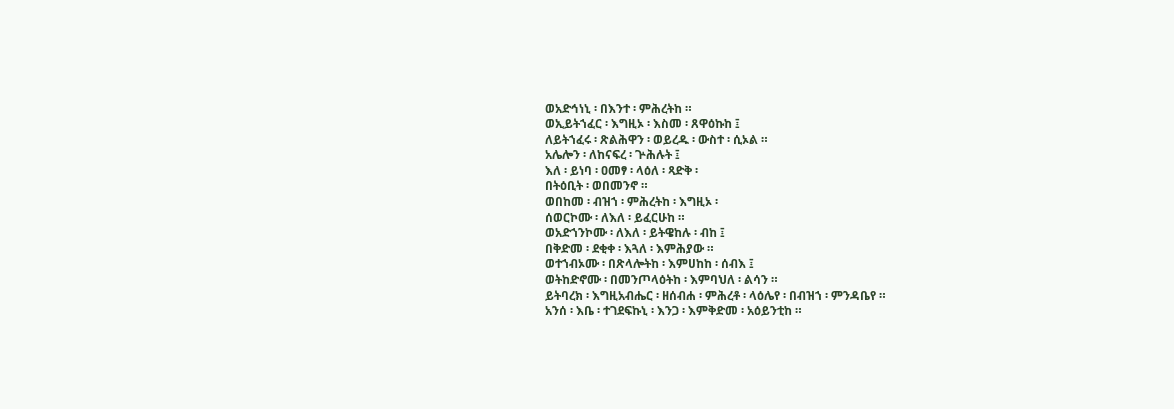ወአድኅነኒ ፡ በእንተ ፡ ምሕረትከ ።
ወኢይትኀፈር ፡ እግዚኦ ፡ እስመ ፡ ጸዋዕኩከ ፤
ለይትኀፈሩ ፡ ጽልሕዋን ፡ ወይረዱ ፡ ውስተ ፡ ሲኦል ።
አሌሎን ፡ ለከናፍረ ፡ ጕሕሉት ፤
እለ ፡ ይነባ ፡ ዐመፃ ፡ ላዕለ ፡ ጻድቅ ፡
በትዕቢት ፡ ወበመንኖ ።
ወበከመ ፡ ብዝኀ ፡ ምሕረትከ ፡ እግዚኦ ፡
ሰወርኮሙ ፡ ለእለ ፡ ይፈርሁከ ።
ወአድኀንኮሙ ፡ ለእለ ፡ ይትዌከሉ ፡ ብከ ፤
በቅድመ ፡ ደቂቀ ፡ እጓለ ፡ እምሕያው ።
ወተኀብኦሙ ፡ በጽላሎትከ ፡ እምሀከከ ፡ ሰብእ ፤
ወትከድኖሙ ፡ በመንጦላዕትከ ፡ እምባህለ ፡ ልሳን ።
ይትባረክ ፡ እግዚአብሔር ፡ ዘሰብሐ ፡ ምሕረቶ ፡ ላዕሌየ ፡ በብዝኀ ፡ ምንዳቤየ ።
አንሰ ፡ እቤ ፡ ተገደፍኩኒ ፡ እንጋ ፡ እምቅድመ ፡ አዕይንቲከ ።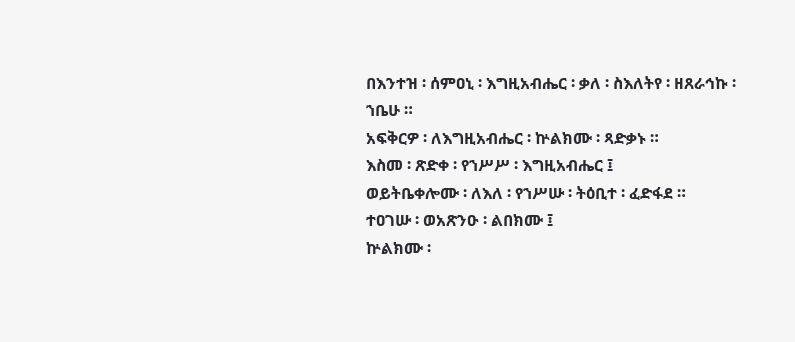በእንተዝ ፡ ሰምዐኒ ፡ እግዚአብሔር ፡ ቃለ ፡ ስእለትየ ፡ ዘጸራኅኩ ፡ ኀቤሁ ።
አፍቅርዎ ፡ ለእግዚአብሔር ፡ ኵልክሙ ፡ ጻድቃኑ ።
እስመ ፡ ጽድቀ ፡ የኀሥሥ ፡ እግዚአብሔር ፤
ወይትቤቀሎሙ ፡ ለእለ ፡ የኀሥሡ ፡ ትዕቢተ ፡ ፈድፋደ ።
ተዐገሡ ፡ ወአጽንዑ ፡ ልበክሙ ፤
ኵልክሙ ፡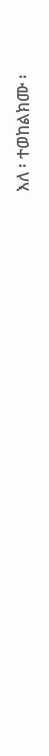እለ ፡ ተወከልክሙ ፡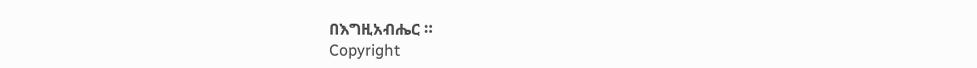በእግዚአብሔር ።
Copyright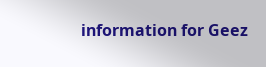information for Geez